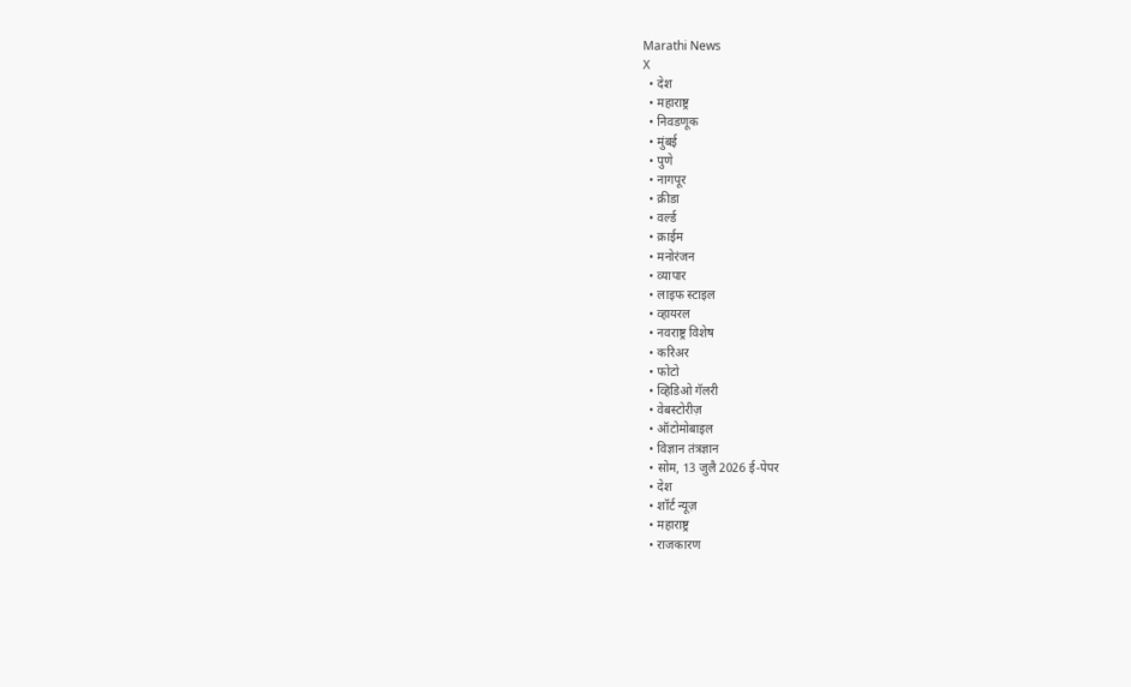Marathi News
X
  • देश
  • महाराष्ट्र
  • निवडणूक
  • मुंबई
  • पुणे
  • नागपूर
  • क्रीडा
  • वर्ल्ड
  • क्राईम
  • मनोरंजन
  • व्यापार
  • लाइफ स्टाइल
  • व्हायरल
  • नवराष्ट्र विशेष
  • करिअर
  • फोटो
  • व्हिडिओ गॅलरी
  • वेबस्टोरीज़
  • ऑटोमोबाइल
  • विज्ञान तंत्रज्ञान
  • सोम, 13 जुलै 2026 ई-पेपर
  • देश
  • शॉर्ट न्यूज़
  • महाराष्ट्र
  • राजकारण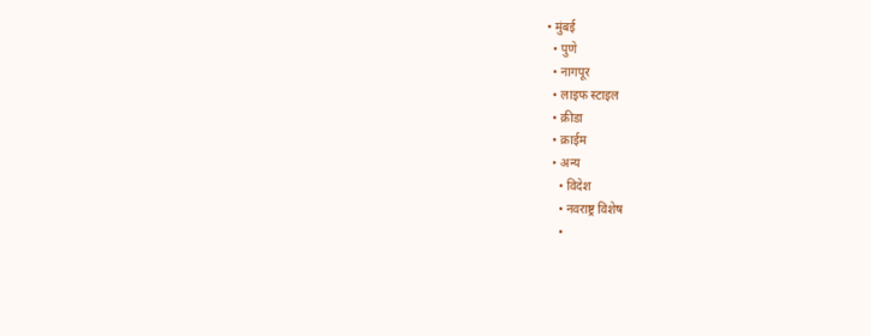• मुंबई
  • पुणे
  • नागपूर
  • लाइफ स्टाइल
  • क्रीडा
  • क्राईम
  • अन्य
    • विदेश
    • नवराष्ट्र विशेष
    •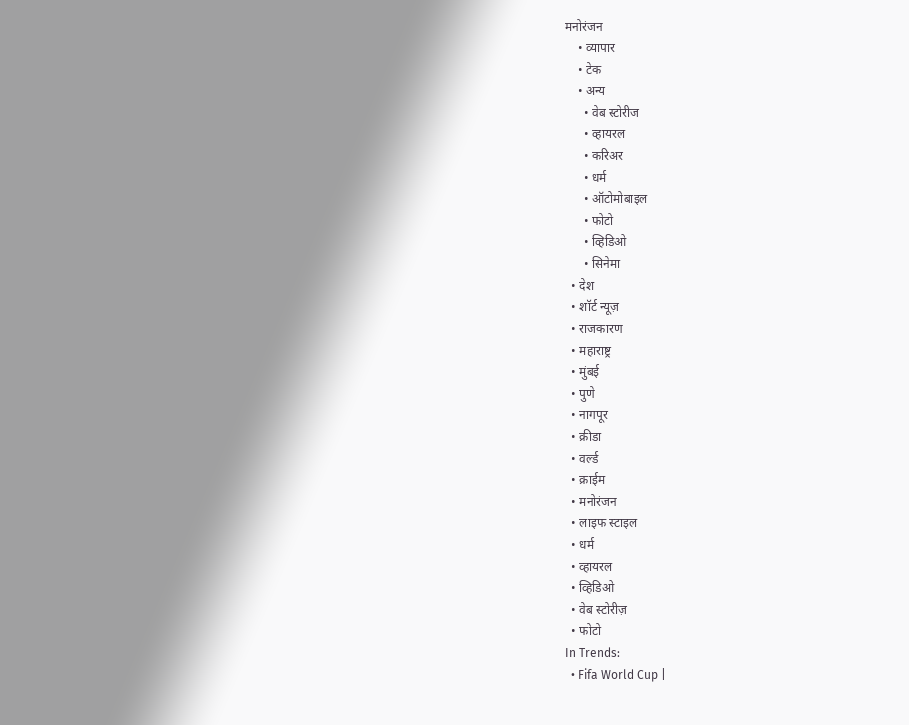मनोरंजन
    • व्यापार
    • टेक
    • अन्य
      • वेब स्टोरीज
      • व्हायरल
      • करिअर
      • धर्म
      • ऑटोमोबाइल
      • फोटो
      • व्हिडिओ
      • सिनेमा
  • देश
  • शॉर्ट न्यूज़
  • राजकारण
  • महाराष्ट्र
  • मुंबई
  • पुणे
  • नागपूर
  • क्रीडा
  • वर्ल्ड
  • क्राईम
  • मनोरंजन
  • लाइफ स्टाइल
  • धर्म
  • व्हायरल
  • व्हिडिओ
  • वेब स्टोरीज़
  • फोटो
In Trends:
  • Fifa World Cup |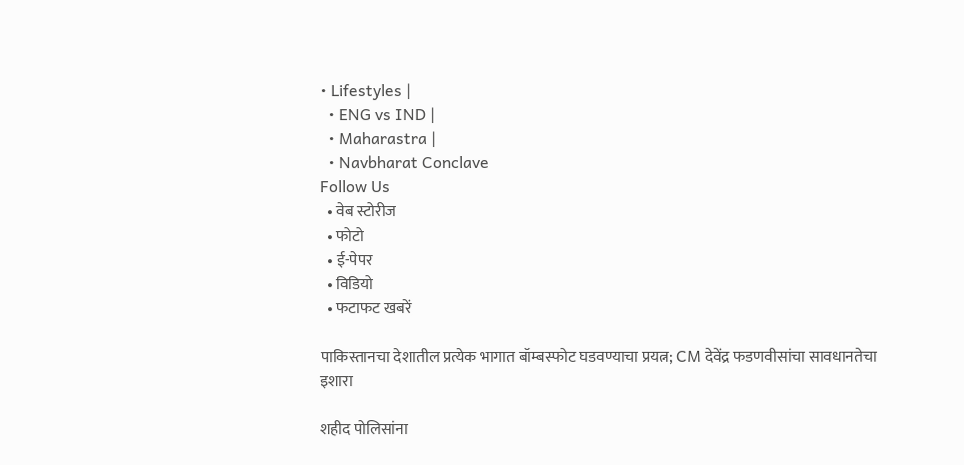• Lifestyles |
  • ENG vs IND |
  • Maharastra |
  • Navbharat Conclave
Follow Us
  • वेब स्टोरीज
  • फोटो
  • ई-पेपर
  • विडियो
  • फटाफट खबरें

पाकिस्तानचा देशातील प्रत्येक भागात बॉम्बस्फोट घडवण्याचा प्रयत्न; CM देवेंद्र फडणवीसांचा सावधानतेचा इशारा

शहीद पोलिसांना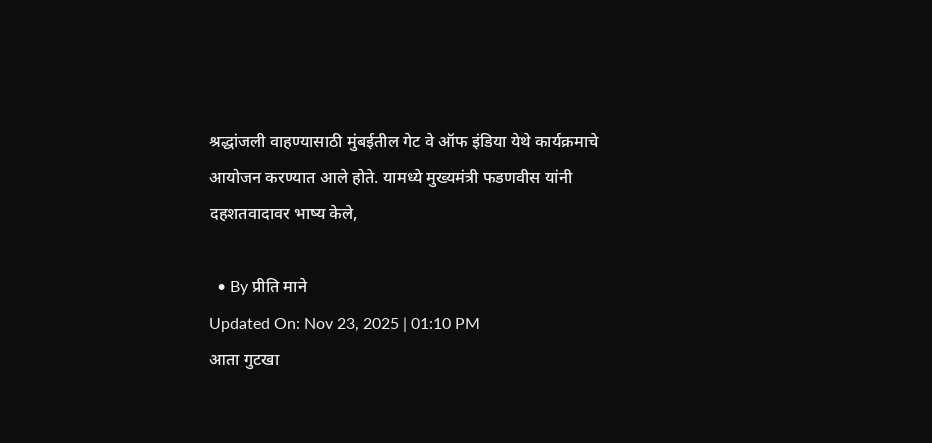श्रद्धांजली वाहण्यासाठी मुंबईतील गेट वे ऑफ इंडिया येथे कार्यक्रमाचे आयोजन करण्यात आले होते. यामध्ये मुख्यमंत्री फडणवीस यांनी दहशतवादावर भाष्य केले,

  • By प्रीति माने
Updated On: Nov 23, 2025 | 01:10 PM
आता गुटखा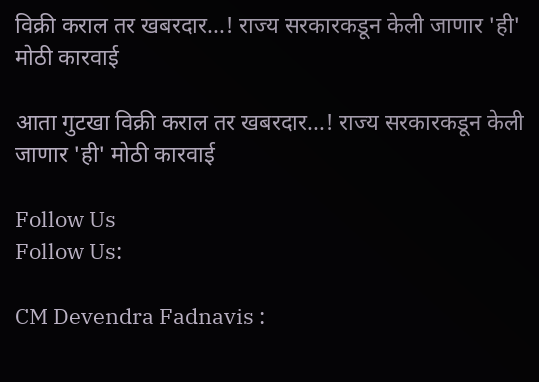विक्री कराल तर खबरदार...! राज्य सरकारकडून केली जाणार 'ही' मोठी कारवाई

आता गुटखा विक्री कराल तर खबरदार...! राज्य सरकारकडून केली जाणार 'ही' मोठी कारवाई

Follow Us
Follow Us:

CM Devendra Fadnavis :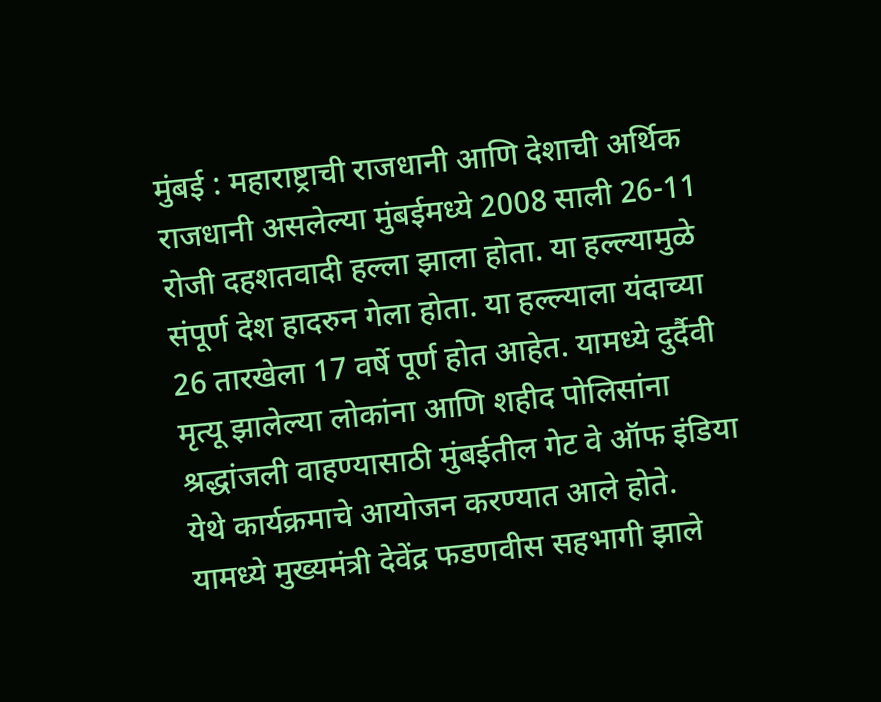मुंबई : महाराष्ट्राची राजधानी आणि देशाची अर्थिक राजधानी असलेल्या मुंबईमध्ये 2008 साली 26-11 रोजी दहशतवादी हल्ला झाला होता. या हल्ल्यामुळे संपूर्ण देश हादरुन गेला होता. या हल्ल्याला यंदाच्या 26 तारखेला 17 वर्षे पूर्ण होत आहेत. यामध्ये दुर्दैवी मृत्यू झालेल्या लोकांना आणि शहीद पोलिसांना श्रद्धांजली वाहण्यासाठी मुंबईतील गेट वे ऑफ इंडिया येथे कार्यक्रमाचे आयोजन करण्यात आले होते. यामध्ये मुख्यमंत्री देवेंद्र फडणवीस सहभागी झाले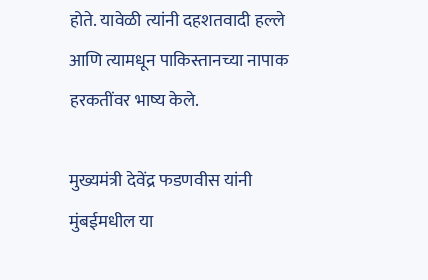होते. यावेळी त्यांनी दहशतवादी हल्ले आणि त्यामधून पाकिस्तानच्या नापाक हरकतींवर भाष्य केले.

मुख्यमंत्री देवेंद्र फडणवीस यांनी मुंबईमधील या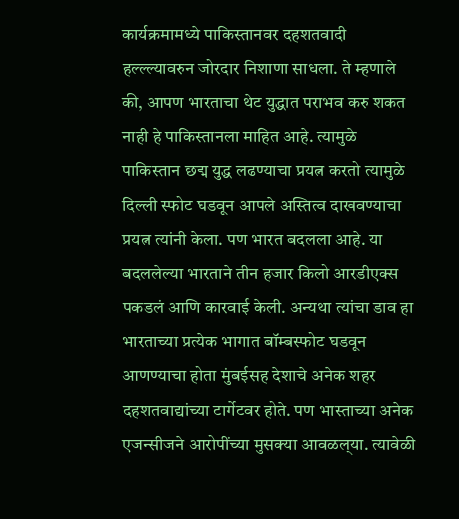कार्यक्रमामध्ये पाकिस्तानवर दहशतवादी हल्ल्ल्यावरुन जोरदार निशाणा साधला. ते म्हणाले की, आपण भारताचा थेट युद्धात पराभव करु शकत नाही हे पाकिस्तानला माहित आहे. त्यामुळे पाकिस्तान छद्म युद्ध लढण्याचा प्रयत्न करतो त्यामुळे दिल्ली स्फोट घडवून आपले अस्तित्व दाखवण्याचा प्रयत्न त्यांनी केला. पण भारत बदलला आहे. या बदललेल्या भारताने तीन हजार किलो आरडीएक्स पकडलं आणि कारवाई केली. अन्यथा त्यांचा डाव हा भारताच्या प्रत्येक भागात बॉम्बस्फोट घडवून आणण्याचा होता मुंबईसह देशाचे अनेक शहर दहशतवाद्यांच्या टार्गेटवर होते. पण भास्ताच्या अनेक एजन्सीजने आरोपींच्या मुसक्या आवळल्‌या. त्यावेळी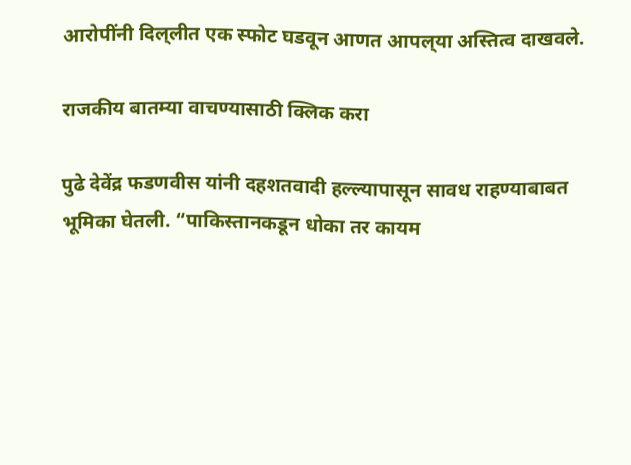आरोपींनी दिल्‌लीत एक स्फोट घडवून आणत आपल्‌या अस्तित्व दाखवले.

राजकीय बातम्या वाचण्यासाठी क्लिक करा

पुढे देवेंद्र फडणवीस यांनी दहशतवादी हल्ल्यापासून सावध राहण्याबाबत भूमिका घेतली. “पाकिस्तानकडून धोका तर कायम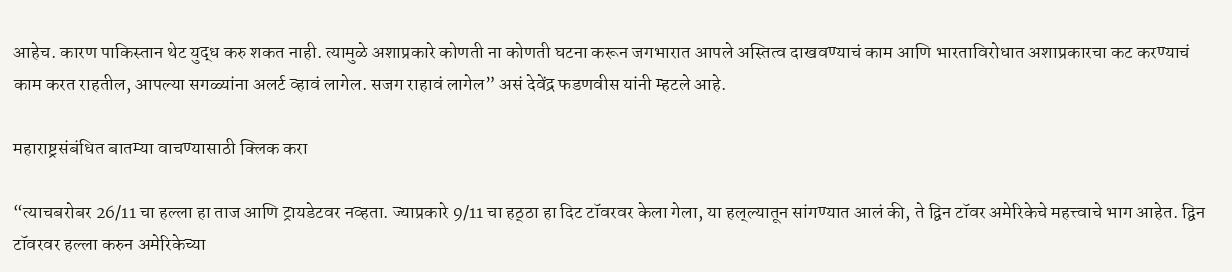आहेच. कारण पाकिस्तान थेट युद्ध करु शकत नाही. त्यामुळे अशाप्रकारे कोणती ना कोणती घटना करून जगभारात आपले अस्तित्व दाखवण्याचं काम आणि भारताविरोधात अशाप्रकारचा कट करण्याचं काम करत राहतील, आपल्या सगळ्यांना अलर्ट व्हावं लागेल. सजग राहावं लागेल” असं देवेंद्र फडणवीस यांनी म्हटले आहे.

महाराष्ट्रसंबंधित बातम्या वाचण्यासाठी क्लिक करा

“त्याचबरोबर 26/11 चा हल्ला हा ताज आणि ट्रायडेटवर नव्हता. ज्याप्रकारे 9/11 चा हठ्‌ठा हा दिट टॉवरवर केला गेला, या हल्‌ल्यातून सांगण्यात आलं की, ते द्विन टॉवर अमेरिकेचे महत्त्वाचे भाग आहेत. द्विन टॉवरवर हल्ला करुन अमेरिकेच्या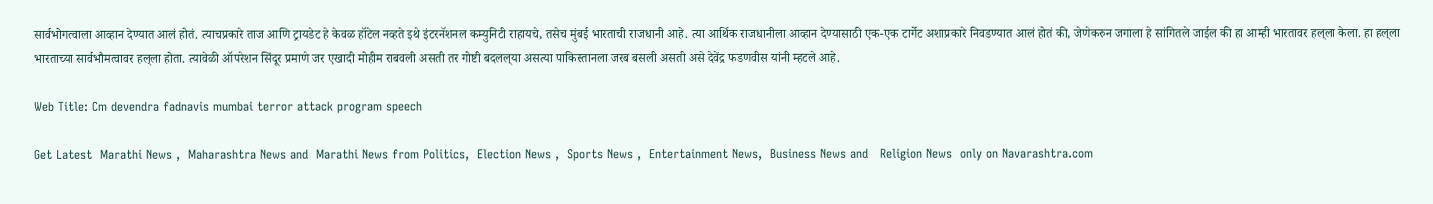सार्वभोगत्वाला आव्हान देण्यात आलं होतं. त्याचप्रकारे ताज आणि ट्रायडेट हे केवळ हॉटेल नव्हते इथे इंटरनॅशनल कम्युनिटी राहायचे, तसेच मुंबई भारताची राजधानी आहे. त्या आर्थिक राजधानीला आव्हान देण्यासाठी एक-एक टार्गेट अशाप्रकारे निवडण्यात आलं होतं की, जेणेकरुन जगाला हे सांगितले जाईल की हा आम्ही भारतावर हल्‌ला केला. हा हल्‌ला भारताच्या सार्वभौमत्वावर हल्‌ला होता. त्यावेळी ऑपरेशन सिंदूर प्रमाणे जर एखादी मोहीम राबवली असती तर गोष्टी बदलल्‌या असत्या पाकिस्तानला जरब बसली असती असे देवेंद्र फडणवीस यांनी म्हटले आहे.

Web Title: Cm devendra fadnavis mumbai terror attack program speech

Get Latest  Marathi News ,  Maharashtra News and  Marathi News from Politics,  Election News ,  Sports News ,  Entertainment News,  Business News and   Religion News  only on Navarashtra.com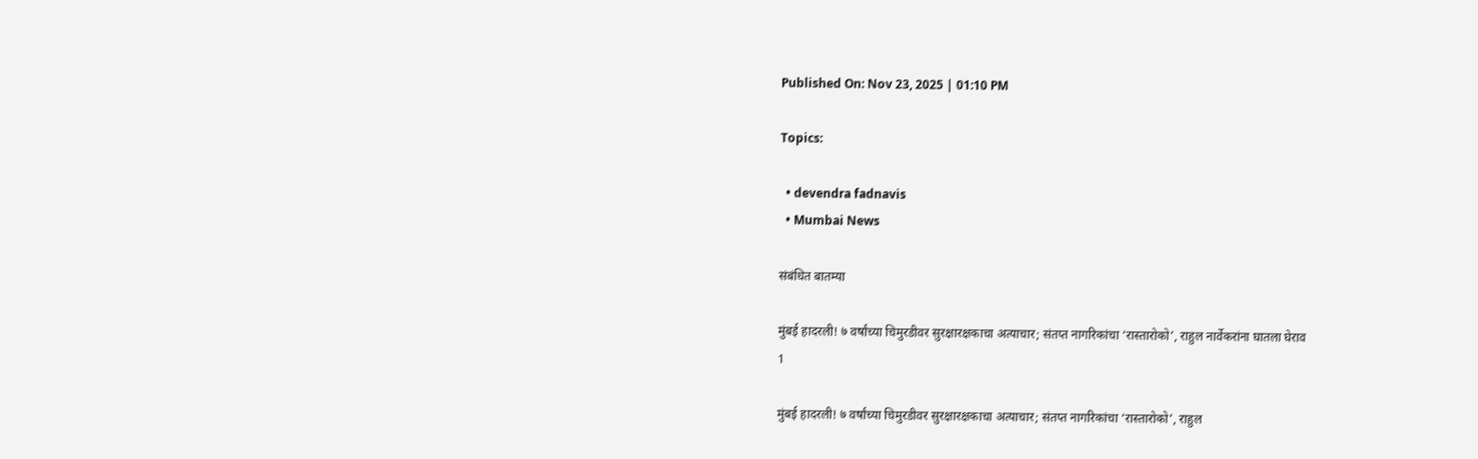Published On: Nov 23, 2025 | 01:10 PM

Topics:

  • devendra fadnavis
  • Mumbai News

संबंधित बातम्या

मुंबई हादरली! ७ वर्षांच्या चिमुरडीवर सुरक्षारक्षकाचा अत्याचार; संतप्त नागरिकांचा ‘रास्तारोको’, राहुल नार्वेकरांना घातला घेराव
1

मुंबई हादरली! ७ वर्षांच्या चिमुरडीवर सुरक्षारक्षकाचा अत्याचार; संतप्त नागरिकांचा ‘रास्तारोको’, राहुल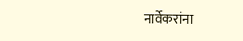नार्वेकरांना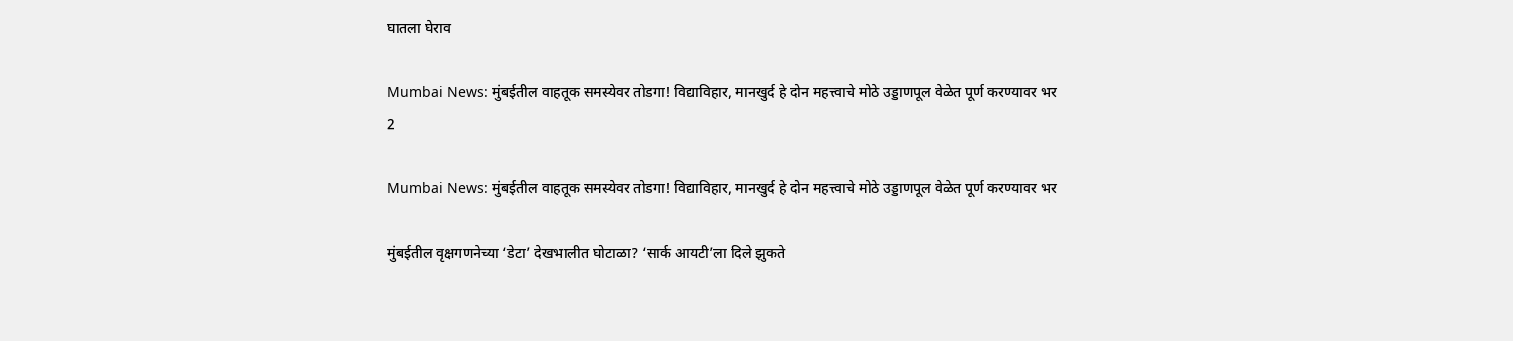घातला घेराव

Mumbai News: मुंबईतील वाहतूक समस्येवर तोडगा! विद्याविहार, मानखुर्द हे दोन महत्त्वाचे मोठे उड्डाणपूल वेळेत पूर्ण करण्यावर भर
2

Mumbai News: मुंबईतील वाहतूक समस्येवर तोडगा! विद्याविहार, मानखुर्द हे दोन महत्त्वाचे मोठे उड्डाणपूल वेळेत पूर्ण करण्यावर भर

मुंबईतील वृक्षगणनेच्या ‘डेटा’ देखभालीत घोटाळा? ‘सार्क आयटी’ला दिले झुकते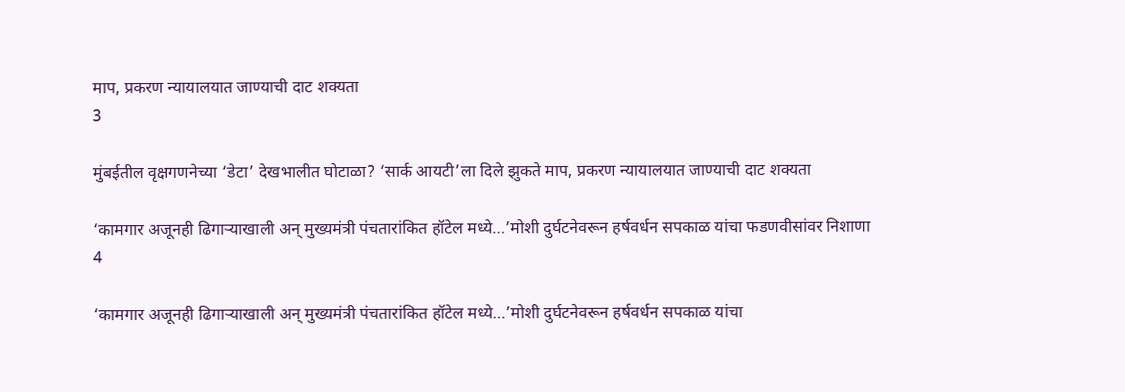माप, प्रकरण न्यायालयात जाण्याची दाट शक्यता
3

मुंबईतील वृक्षगणनेच्या ‘डेटा’ देखभालीत घोटाळा? ‘सार्क आयटी’ला दिले झुकते माप, प्रकरण न्यायालयात जाण्याची दाट शक्यता

‘कामगार अजूनही ढिगाऱ्याखाली अन् मुख्यमंत्री पंचतारांकित हॉटेल मध्ये…’मोशी दुर्घटनेवरून हर्षवर्धन सपकाळ यांचा फडणवीसांवर निशाणा
4

‘कामगार अजूनही ढिगाऱ्याखाली अन् मुख्यमंत्री पंचतारांकित हॉटेल मध्ये…’मोशी दुर्घटनेवरून हर्षवर्धन सपकाळ यांचा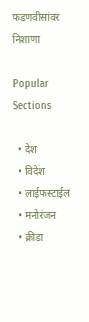फडणवीसांवर निशाणा

Popular Sections

  • देश
  • विदेश
  • लाईफस्टाईल
  • मनोरंजन
  • क्रीडा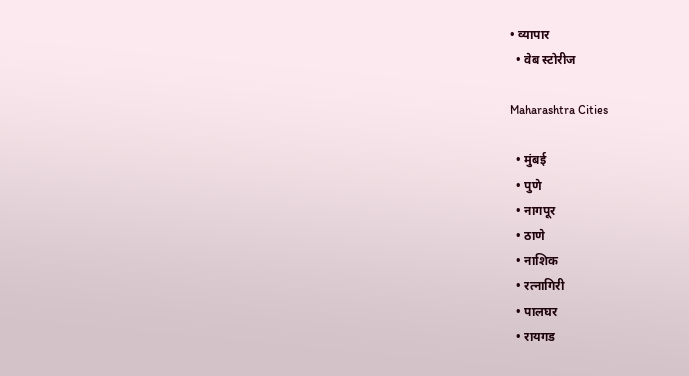• व्यापार
  • वेब स्टोरीज

Maharashtra Cities

  • मुंबई
  • पुणे
  • नागपूर
  • ठाणे
  • नाशिक
  • रत्नागिरी
  • पालघर
  • रायगड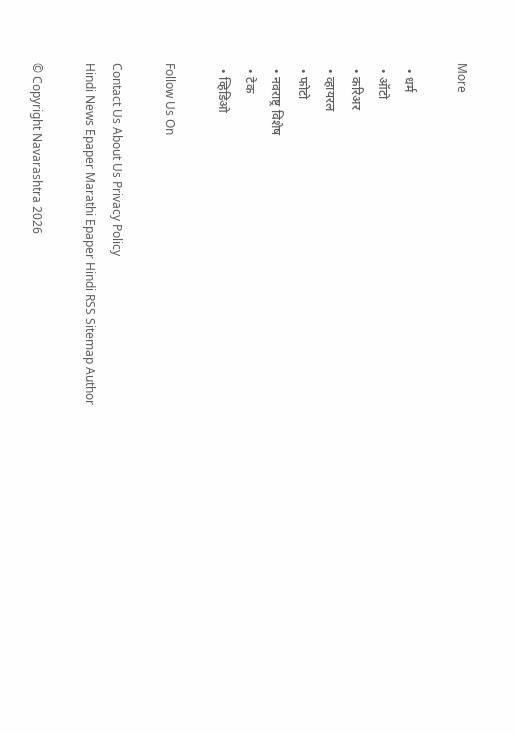More

  • धर्म
  • ऑटो
  • करिअर
  • व्हायरल
  • फोटो
  • नवराष्ट्र विशेष
  • टेक
  • व्हिडिओ

Follow Us On

Contact Us About Us Privacy Policy
Hindi News Epaper Marathi Epaper Hindi RSS Sitemap Author

© Copyright Navarashtra 2026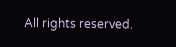All rights reserved.